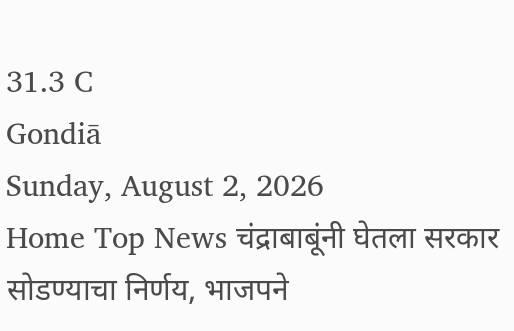31.3 C
Gondiā
Sunday, August 2, 2026
Home Top News चंद्राबाबूंनी घेतला सरकार सोडण्याचा निर्णय, भाजपने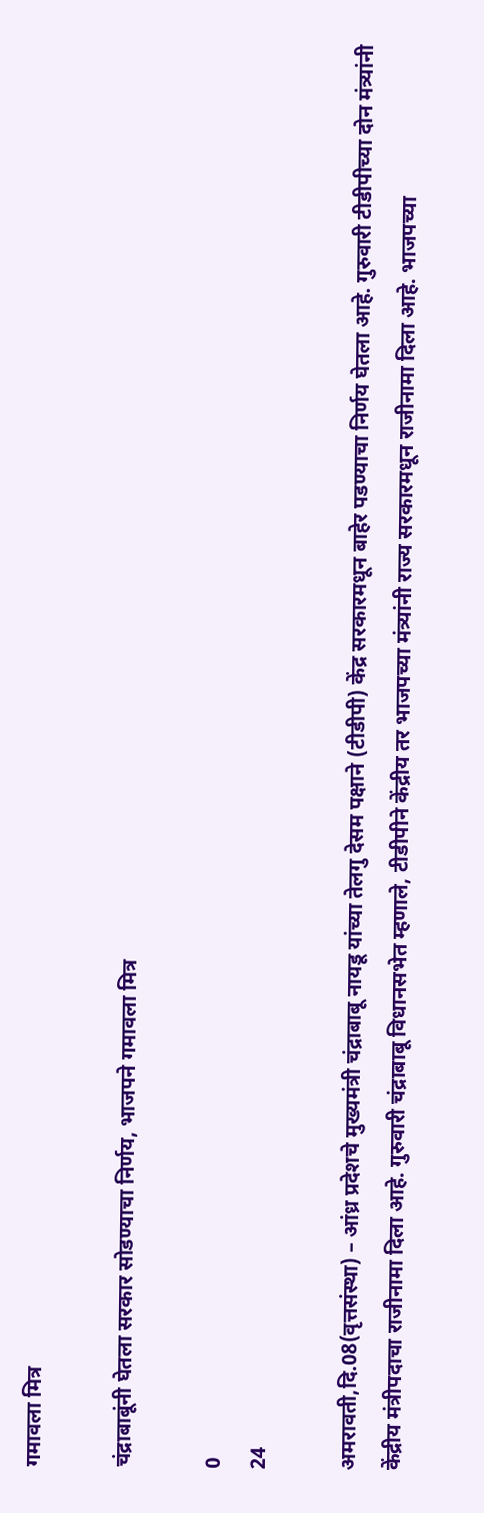गमावला मित्र

चंद्राबाबूंनी घेतला सरकार सोडण्याचा निर्णय, भाजपने गमावला मित्र

0
24

अमरावती,दि.08(वृत्तसंस्था) – आंध्र प्रदेशचे मुख्यमंत्री चंद्राबाबू नायडू यांच्या तेलगु देसम पक्षाने (टीडीपी) केंद्र सरकारमधून बाहेर पडण्याचा निर्णय घेतला आहे. गुरुवारी टीडीपीच्या दोन मंत्र्यांनी केंद्रीय मंत्रीपदाचा राजीनामा दिला आहे. गुरुवारी चंद्राबाबू विधानसभेत म्हणाले, टीडीपीने केंद्रीय तर भाजपच्या मंत्र्यांनी राज्य सरकारमधून राजीनामा दिला आहे. भाजपच्या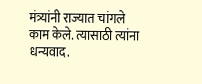मंत्र्यांनी राज्यात चांगले काम केले. त्यासाठी त्यांना धन्यवाद.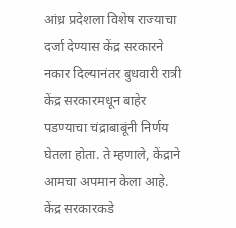आंध्र प्रदेशला विशेष राज्याचा दर्जा देण्यास केंद्र सरकारने नकार दिल्यानंतर बुधवारी रात्री केंद्र सरकारमधून बाहेर पडण्याचा चंद्राबाबूंनी निर्णय घेतला होता. ते म्हणाले, केंद्राने आमचा अपमान केला आहे. केंद्र सरकारकडे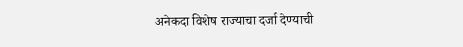अनेकदा विशेष राज्याचा दर्जा देण्याची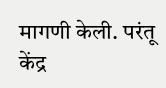मागणी केली. परंतू केंद्र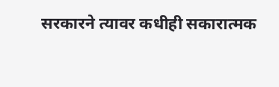सरकारने त्यावर कधीही सकारात्मक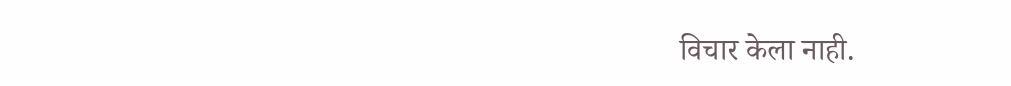विचार केला नाही.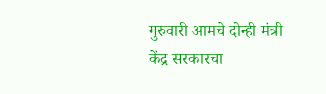गुरुवारी आमचे दोन्ही मंत्री केंद्र सरकारचा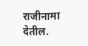राजीनामा देतील.